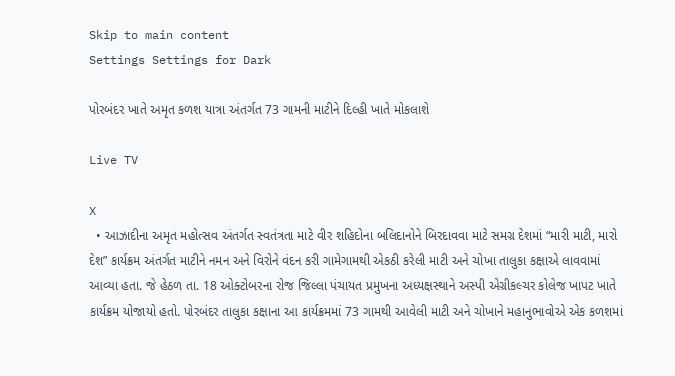Skip to main content
Settings Settings for Dark

પોરબંદર ખાતે અમૃત કળશ યાત્રા અંતર્ગત 73 ગામની માટીને દિલ્હી ખાતે મોકલાશે

Live TV

X
  • આઝાદીના અમૃત મહોત્સવ અંતર્ગત સ્વતંત્રતા માટે વીર શહિદોના બલિદાનોને બિરદાવવા માટે સમગ્ર દેશમાં “મારી માટી, મારો દેશ” કાર્યક્રમ અંતર્ગત માટીને નમન અને વિરોને વંદન કરી ગામેગામથી એકઠી કરેલી માટી અને ચોખા તાલુકા કક્ષાએ લાવવામાં આવ્યા હતા. જે હેઠળ તા. 18 ઓક્ટોબરના રોજ જિલ્લા પંચાયત પ્રમુખના અધ્યક્ષસ્થાને અસ્પી એગ્રીકલ્ચર કોલેજ ખાપટ ખાતે કાર્યક્રમ યોજાયો હતો. પોરબંદર તાલુકા કક્ષાના આ કાર્યક્રમમાં 73 ગામથી આવેલી માટી અને ચોખાને મહાનુભાવોએ એક કળશમાં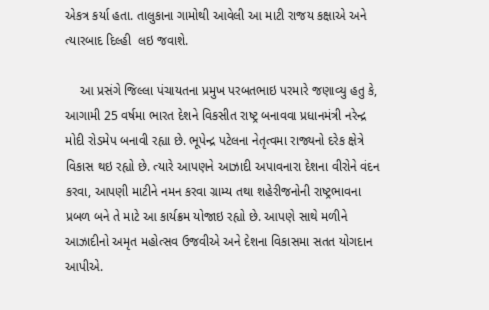એકત્ર કર્યા હતા. તાલુકાના ગામોથી આવેલી આ માટી રાજય કક્ષાએ અને ત્યારબાદ દિલ્હી  લઇ જવાશે.

    આ પ્રસંગે જિલ્લા પંચાયતના પ્રમુખ પરબતભાઇ પરમારે જણાવ્યુ હતુ કે, આગામી 25 વર્ષમા ભારત દેશને વિકસીત રાષ્ટ્ર બનાવવા પ્રધાનમંત્રી નરેન્દ્ર મોદી રોડમેપ બનાવી રહ્યા છે. ભૂપેન્દ્ર પટેલના નેતૃત્વમા રાજ્યનો દરેક ક્ષેત્રે વિકાસ થઇ રહ્યો છે. ત્યારે આપણને આઝાદી અપાવનારા દેશના વીરોને વંદન કરવા, આપણી માટીને નમન કરવા ગ્રામ્ય તથા શહેરીજનોની રાષ્ટ્રભાવના પ્રબળ બને તે માટે આ કાર્યક્રમ યોજાઇ રહ્યો છે. આપણે સાથે મળીને આઝાદીનો અમૃત મહોત્સવ ઉજવીએ અને દેશના વિકાસમા સતત યોગદાન આપીએ.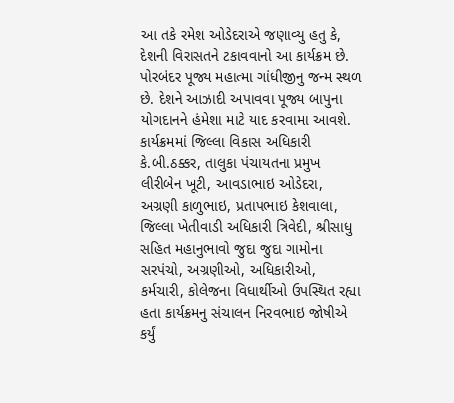આ તકે રમેશ ઓડેદરાએ જણાવ્યુ હતુ કે, દેશની વિરાસતને ટકાવવાનો આ કાર્યક્રમ છે. પોરબંદર પૂજ્ય મહાત્મા ગાંધીજીનુ જન્મ સ્થળ છે. દેશને આઝાદી અપાવવા પૂજ્ય બાપુના યોગદાનને હંમેશા માટે યાદ કરવામા આવશે. કાર્યક્રમમાં જિલ્લા વિકાસ અધિકારી કે.બી.ઠક્કર, તાલુકા પંચાયતના પ્રમુખ લીરીબેન ખૂટી, આવડાભાઇ ઓડેદરા, અગ્રણી કાળુભાઇ, પ્રતાપભાઇ કેશવાલા, જિલ્લા ખેતીવાડી અધિકારી ત્રિવેદી, શ્રીસાધુ સહિત મહાનુભાવો જુદા જુદા ગામોના સરપંચો, અગ્રણીઓ, અધિકારીઓ, કર્મચારી, કોલેજના વિધાર્થીઓ ઉપસ્થિત રહ્યા હતા કાર્યક્રમનુ સંચાલન નિરવભાઇ જોષીએ કર્યું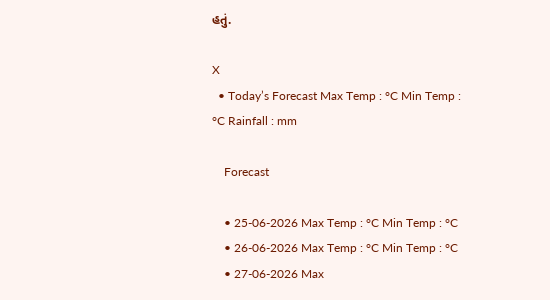હતું.

X
  • Today’s Forecast Max Temp : °C Min Temp : °C Rainfall : mm

    Forecast

    • 25-06-2026 Max Temp : °C Min Temp : °C
    • 26-06-2026 Max Temp : °C Min Temp : °C
    • 27-06-2026 Max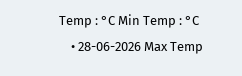Temp : °C Min Temp : °C
    • 28-06-2026 Max Temp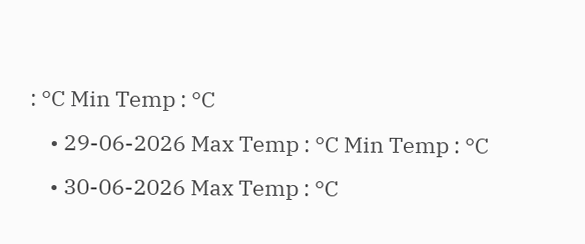: °C Min Temp : °C
    • 29-06-2026 Max Temp : °C Min Temp : °C
    • 30-06-2026 Max Temp : °C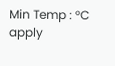Min Temp : °C
apply